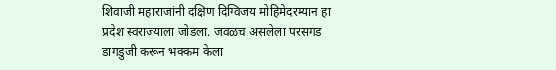शिवाजी महाराजांनी दक्षिण दिग्विजय मोहिमेदरम्यान हा प्रदेश स्वराज्याला जोडला. जवळच असलेला परसगड डागडुजी करून भक्कम केला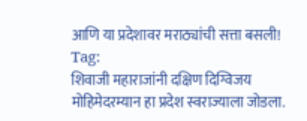आणि या प्रदेशावर मराठ्यांची सत्ता बसली!
Tag:
शिवाजी महाराजांनी दक्षिण दिग्विजय मोहिमेदरम्यान हा प्रदेश स्वराज्याला जोडला.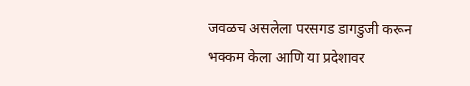जवळच असलेला परसगड डागडुजी करून भक्कम केला आणि या प्रदेशावर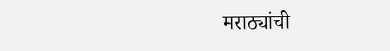मराठ्यांची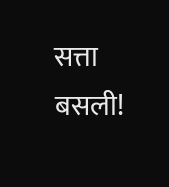सत्ता बसली!